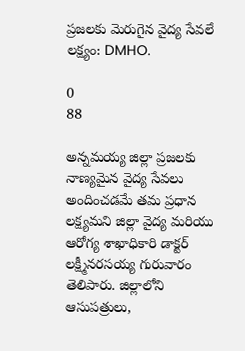ప్రజలకు మెరుగైన వైద్య సేవలే లక్ష్యం: DMHO.

0
88

అన్నమయ్య జిల్లా ప్రజలకు నాణ్యమైన వైద్య సేవలు అందించడమే తమ ప్రధాన లక్ష్యమని జిల్లా వైద్య మరియు ఆరోగ్య శాఖాధికారి డాక్టర్ లక్ష్మీనరసయ్య గురువారం తెలిపారు. జిల్లాలోని ఆసుపత్రులు,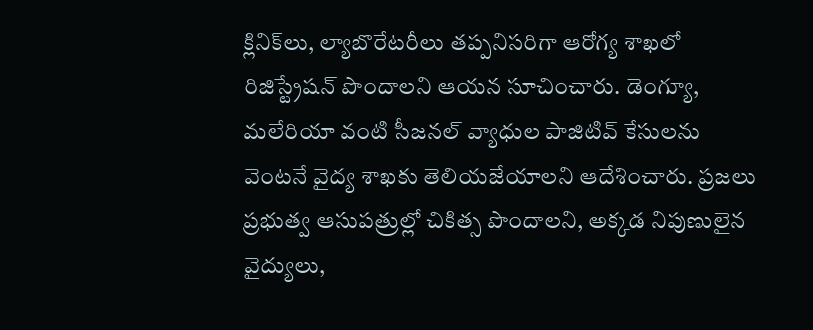క్లినిక్‌లు, ల్యాబొరేటరీలు తప్పనిసరిగా ఆరోగ్య శాఖలో రిజిస్ట్రేషన్ పొందాలని ఆయన సూచించారు. డెంగ్యూ, మలేరియా వంటి సీజనల్ వ్యాధుల పాజిటివ్ కేసులను వెంటనే వైద్య శాఖకు తెలియజేయాలని ఆదేశించారు. ప్రజలు ప్రభుత్వ ఆసుపత్రుల్లో చికిత్స పొందాలని, అక్కడ నిపుణులైన వైద్యులు,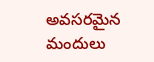అవసరమైన మందులు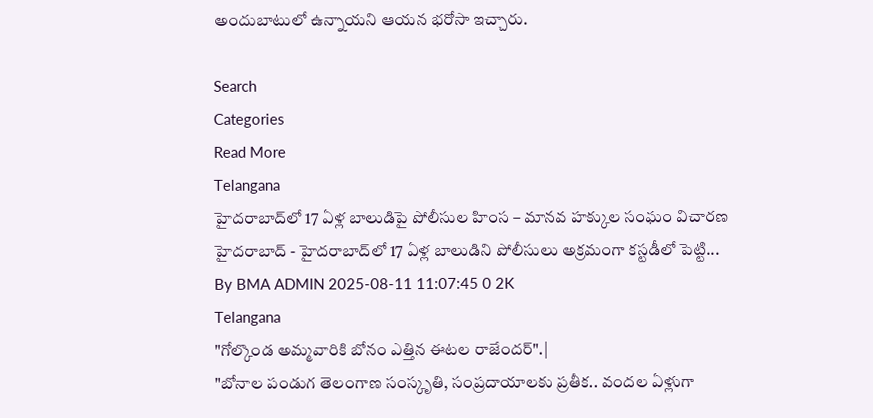అందుబాటులో ఉన్నాయని ఆయన భరోసా ఇచ్చారు.

Search
Categories
Read More
Telangana
హైదరాబాద్‌లో 17 ఏళ్ల బాలుడిపై పోలీసుల హింస – మానవ హక్కుల సంఘం విచారణ
హైదరాబాద్‌ - హైదరాబాద్‌లో 17 ఏళ్ల బాలుడిని పోలీసులు అక్రమంగా కస్టడీలో పెట్టి...
By BMA ADMIN 2025-08-11 11:07:45 0 2K
Telangana
"గోల్కొండ అమ్మవారికి బోనం ఎత్తిన ఈటల రాజేందర్".|
"బోనాల పండుగ తెలంగాణ సంస్కృతి, సంప్రదాయాలకు ప్రతీక.. వందల ఏళ్లుగా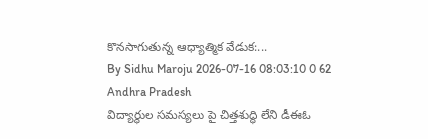కొనసాగుతున్న ఆధ్యాత్మిక వేడుక:...
By Sidhu Maroju 2026-07-16 08:03:10 0 62
Andhra Pradesh
విద్యార్థుల సమస్యలు పై చిత్తశుద్ధి లేని డీఈఓ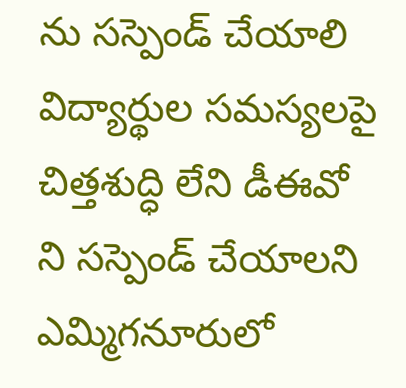ను సస్పెండ్ చేయాలి
విద్యార్థుల సమస్యలపై చిత్తశుద్ధి లేని డీఈవో ని సస్పెండ్ చేయాలని ఎమ్మిగనూరులో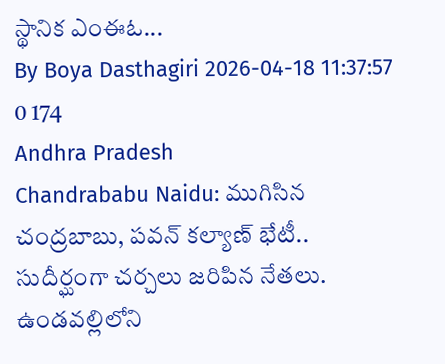స్థానిక ఎంఈఓ...
By Boya Dasthagiri 2026-04-18 11:37:57 0 174
Andhra Pradesh
Chandrababu Naidu: ముగిసిన చంద్రబాబు, పవన్ కల్యాణ్ భేటీ.. సుదీర్ఘంగా చర్చలు జరిపిన నేతలు.
ఉండవల్లిలోని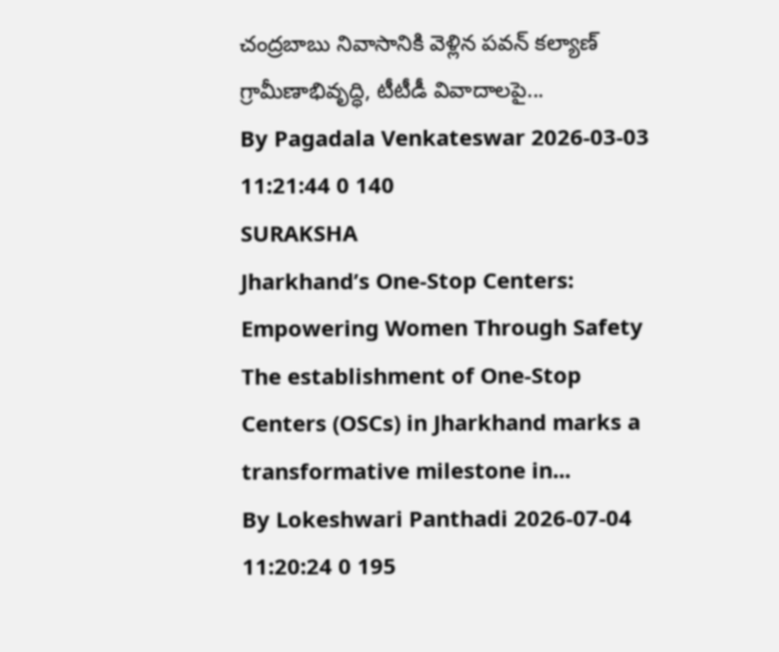చంద్రబాబు నివాసానికి వెళ్లిన పవన్ కల్యాణ్ గ్రామీణాభివృద్ధి, టీటీడీ వివాదాలపై...
By Pagadala Venkateswar 2026-03-03 11:21:44 0 140
SURAKSHA
Jharkhand’s One-Stop Centers: Empowering Women Through Safety
The establishment of One-Stop Centers (OSCs) in Jharkhand marks a transformative milestone in...
By Lokeshwari Panthadi 2026-07-04 11:20:24 0 195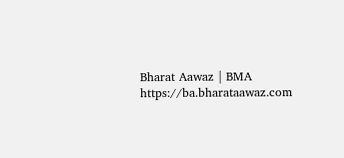Bharat Aawaz | BMA https://ba.bharataawaz.com